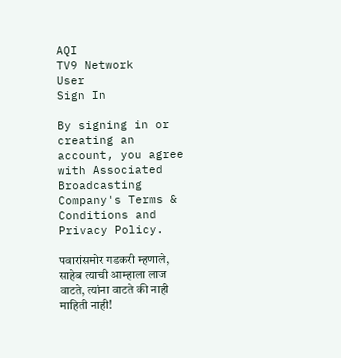AQI
TV9 Network
User
Sign In

By signing in or creating an account, you agree with Associated Broadcasting Company's Terms & Conditions and Privacy Policy.

पवारांसमोर गडकरी म्हणाले, साहेब त्याची आम्हाला लाज वाटते, त्यांना वाटते की नाही माहिती नाही!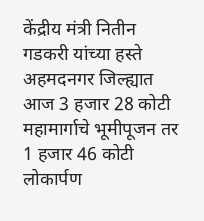केंद्रीय मंत्री नितीन गडकरी यांच्या हस्ते अहमदनगर जिल्ह्यात आज 3 हजार 28 कोटी महामार्गाचे भूमीपूजन तर 1 हजार 46 कोटी लोकार्पण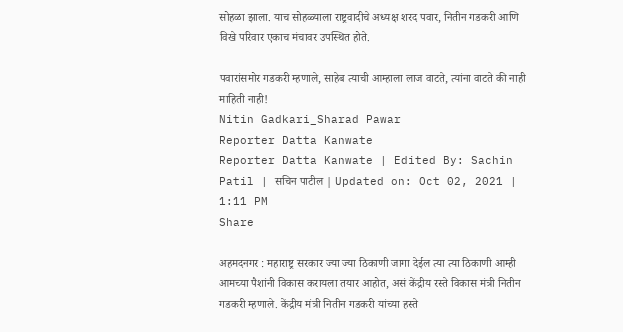सोहळा झाला. याच सोहळ्याला राष्ट्रवादीचे अध्यक्ष शरद पवार, नितीन गडकरी आणि विखे परिवार एकाच मंचावर उपस्थित होते.

पवारांसमोर गडकरी म्हणाले, साहेब त्याची आम्हाला लाज वाटते, त्यांना वाटते की नाही माहिती नाही!
Nitin Gadkari_Sharad Pawar
Reporter Datta Kanwate
Reporter Datta Kanwate | Edited By: Sachin Patil | सचिन पाटील | Updated on: Oct 02, 2021 | 1:11 PM
Share

अहमदनगर : महाराष्ट्र सरकार ज्या ज्या ठिकाणी जागा देईल त्या त्या ठिकाणी आम्ही आमच्या पैशांनी विकास करायला तयार आहोत, असं केंद्रीय रस्ते विकास मंत्री नितीन गडकरी म्हणाले. केंद्रीय मंत्री नितीन गडकरी यांच्या हस्ते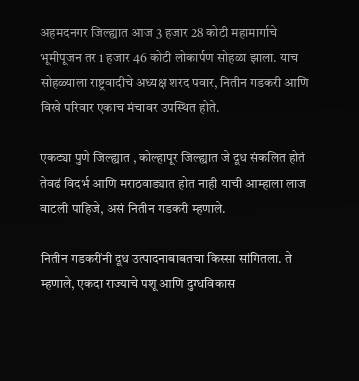अहमदनगर जिल्ह्यात आज 3 हजार 28 कोटी महामार्गाचे भूमीपूजन तर 1 हजार 46 कोटी लोकार्पण सोहळा झाला. याच सोहळ्याला राष्ट्रवादीचे अध्यक्ष शरद पवार, नितीन गडकरी आणि विखे परिवार एकाच मंचावर उपस्थित होते.

एकट्या पुणे जिल्ह्यात , कोल्हापूर जिल्ह्यात जे दूध संकलित होतं तेवढं विदर्भ आणि मराठवाड्यात होत नाही याची आम्हाला लाज वाटली पाहिजे, असं नितीन गडकरी म्हणाले.

नितीन गडकरींनी दूध उत्पादनाबाबतचा किस्सा सांगितला. ते म्हणाले, एकदा राज्याचे पशू आणि दुग्धविकास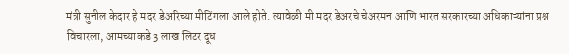मंत्री सुनील केदार हे मदर डेअरिच्या मीटिंगला आले होते. त्यावेळी मी मदर डेअरचे चेअरमन आणि भारत सरकारच्या अधिकाऱ्यांना प्रश्न विचारला, आमच्याकडे 3 लाख लिटर दूध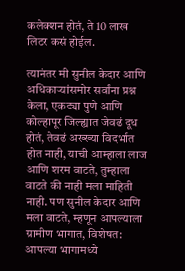कलेक्शन होतं, ते 10 लाख लिटर कसं होईल.

त्यानंतर मी सुनील केदार आणि अधिकाऱ्यांसमोर सर्वांना प्रश्न केला, एकट्या पुणे आणि कोल्हापूर जिल्ह्यात जेवढं दूध होतं, तेवढं अख्ख्या विदर्भात होत नाही, याची आम्हाला लाज आणि शरम वाटते, तुम्हाला वाटते की नाही मला माहिती नाही. पण सुनील केदार आणि मला वाटते, म्हणून आपल्याला ग्रामीण भागात, विशेषत: आपल्या भागामध्ये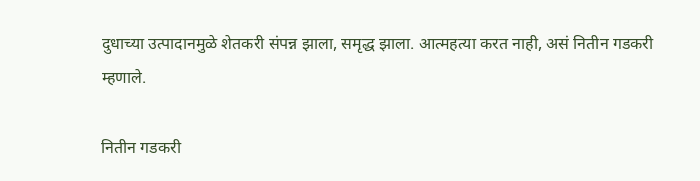दुधाच्या उत्पादानमुळे शेतकरी संपन्न झाला, समृद्ध झाला. आत्महत्या करत नाही, असं नितीन गडकरी म्हणाले.

नितीन गडकरी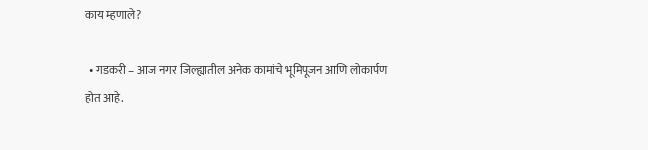काय म्हणाले?

  • गडकरी – आज नगर जिल्ह्यातील अनेक कामांचे भूमिपूजन आणि लोकार्पण होत आहे.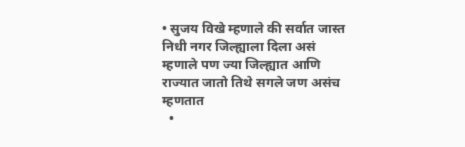• सुजय विखे म्हणाले की सर्वात जास्त निधी नगर जिल्ह्याला दिला असं म्हणाले पण ज्या जिल्ह्यात आणि राज्यात जातो तिथे सगले जण असंच म्हणतात
  •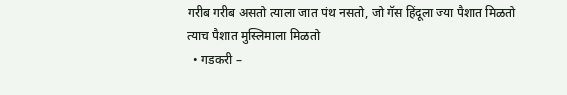गरीब गरीब असतो त्याला जात पंथ नसतो, जो गॅस हिंदूला ज्या पैशात मिळतो त्याच पैशात मुस्लिमाला मिळतो
  • गडकरी –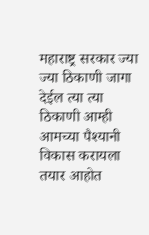महाराष्ट्र सरकार ज्या ज्या ठिकाणी जागा देईल त्या त्या ठिकाणी आम्ही आमच्या पैश्यानी विकास करायला तयार आहोत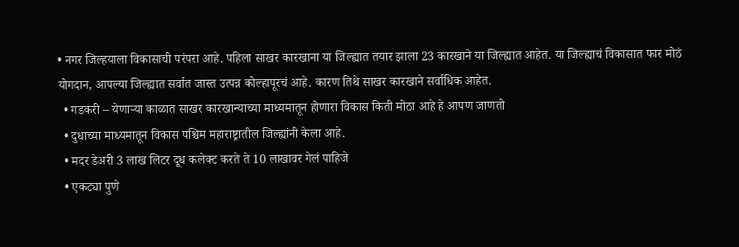• नगर जिल्हयाला विकासाची परंपरा आहे. पहिला साखर कारखाना या जिल्ह्यात तयार झाला 23 कारखाने या जिल्ह्यात आहेत. या जिल्ह्याचं विकासात फार मोठं योगदान, आपल्या जिल्ह्यात सर्वात जास्त उत्पन्न कोल्हापूरचं आहे. कारण तिथे साखर कारखाने सर्वाधिक आहेत.
  • गडकरी – येणाऱ्या काळात साखर कारखान्याच्या माध्यमातून होणारा विकास किती मोठा आहे हे आपण जाणतो
  • दुधाच्या माध्यमातून विकास पश्चिम महाराष्ट्रातील जिल्ह्यांनी केला आहे.
  • मदर डेअरी 3 लाख लिटर दूध कलेक्ट करते ते 10 लाखावर गेलं पाहिजे
  • एकट्या पुणे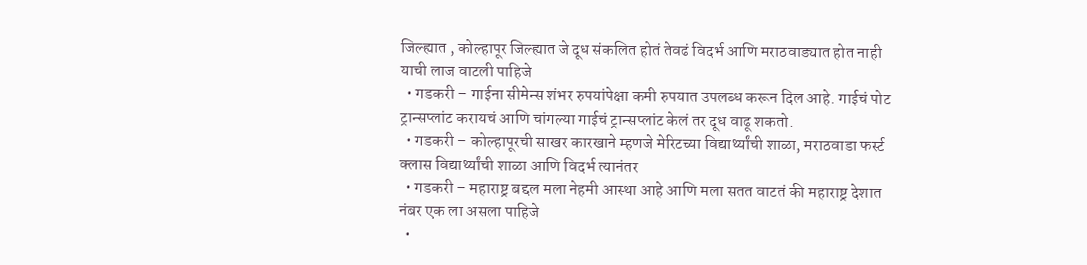जिल्ह्यात , कोल्हापूर जिल्ह्यात जे दूध संकलित होतं तेवढं विदर्भ आणि मराठवाड्यात होत नाही याची लाज वाटली पाहिजे
  • गडकरी – गाईना सीमेन्स शंभर रुपयांपेक्षा कमी रुपयात उपलब्ध करून दिल आहे. गाईचं पोट ट्रान्सप्लांट करायचं आणि चांगल्या गाईचं ट्रान्सप्लांट केलं तर दूध वाढू शकतो.
  • गडकरी – कोल्हापूरची साखर कारखाने म्हणजे मेरिटच्या विद्यार्थ्यांची शाळा, मराठवाडा फर्स्ट क्लास विद्यार्थ्यांची शाळा आणि विदर्भ त्यानंतर
  • गडकरी – महाराष्ट्र बद्दल मला नेहमी आस्था आहे आणि मला सतत वाटतं की महाराष्ट्र देशात नंबर एक ला असला पाहिजे
  •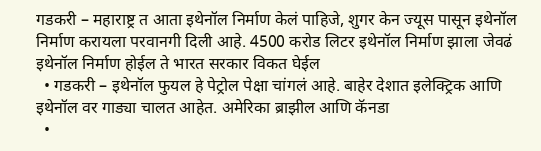गडकरी – महाराष्ट्र त आता इथेनॉल निर्माण केलं पाहिजे, शुगर केन ज्यूस पासून इथेनॉल निर्माण करायला परवानगी दिली आहे. 4500 करोड लिटर इथेनॉल निर्माण झाला जेवढं इथेनॉल निर्माण होईल ते भारत सरकार विकत घेईल
  • गडकरी – इथेनॉल फुयल हे पेट्रोल पेक्षा चांगलं आहे. बाहेर देशात इलेक्ट्रिक आणि इथेनॉल वर गाड्या चालत आहेत. अमेरिका ब्राझील आणि कॅनडा
  •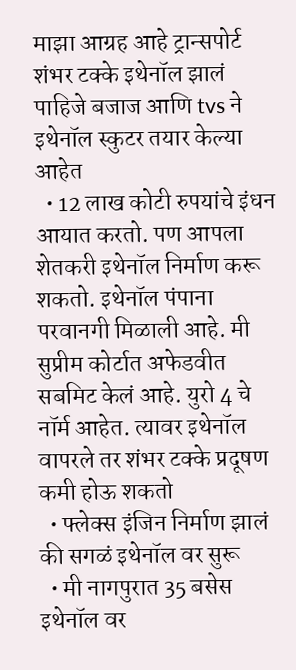माझा आग्रह आहे ट्रान्सपोर्ट शंभर टक्के इथेनॉल झालं पाहिजे बजाज आणि tvs ने इथेनॉल स्कुटर तयार केल्या आहेत
  • 12 लाख कोटी रुपयांचे इंधन आयात करतो. पण आपला शेतकरी इथेनॉल निर्माण करू शकतो. इथेनॉल पंपाना परवानगी मिळाली आहे. मी सुप्रीम कोर्टात अफेडवीत सबमिट केलं आहे. युरो 4 चे नॉर्म आहेत. त्यावर इथेनॉल वापरले तर शंभर टक्के प्रदूषण कमी होऊ शकतो
  • फ्लेक्स इंजिन निर्माण झालं की सगळं इथेनॉल वर सुरू
  • मी नागपुरात 35 बसेस इथेनॉल वर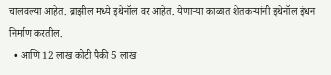चालवल्या आहेत. ब्राझील मध्ये इथेनॉल वर आहेत. येणाऱ्या काळात शेतकऱ्यांनी इथेनॉल इंधन निर्माण करतील.
  • आणि 12 लाख कोटी पैकी 5 लाख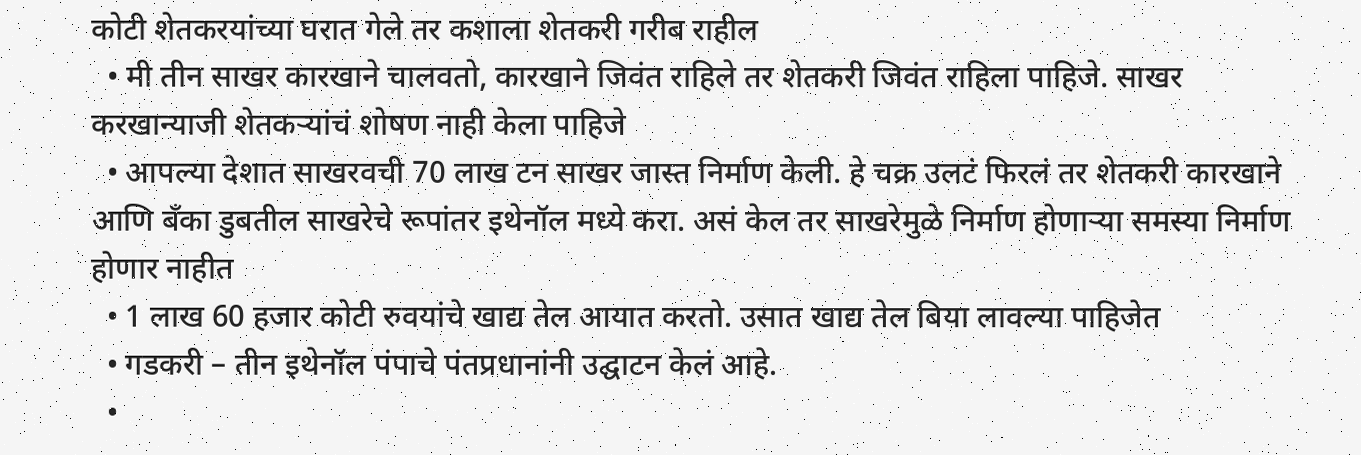कोटी शेतकरयांच्या घरात गेले तर कशाला शेतकरी गरीब राहील
  • मी तीन साखर कारखाने चालवतो, कारखाने जिवंत राहिले तर शेतकरी जिवंत राहिला पाहिजे. साखर करखान्याजी शेतकऱ्यांचं शोषण नाही केला पाहिजे
  • आपल्या देशात साखरवची 70 लाख टन साखर जास्त निर्माण केली. हे चक्र उलटं फिरलं तर शेतकरी कारखाने आणि बँका डुबतील साखरेचे रूपांतर इथेनॉल मध्ये करा. असं केल तर साखरेमुळे निर्माण होणाऱ्या समस्या निर्माण होणार नाहीत
  • 1 लाख 60 हजार कोटी रुवयांचे खाद्य तेल आयात करतो. उसात खाद्य तेल बिया लावल्या पाहिजेत
  • गडकरी – तीन इथेनॉल पंपाचे पंतप्रधानांनी उद्घाटन केलं आहे.
  •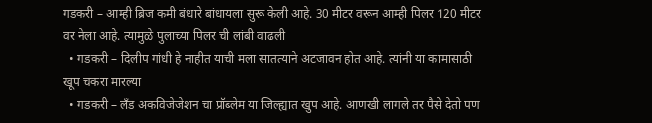गडकरी – आम्ही ब्रिज कमी बंधारे बांधायला सुरू केली आहे. 30 मीटर वरून आम्ही पिलर 120 मीटर वर नेला आहे. त्यामुळे पुलाच्या पिलर ची लांबी वाढली
  • गडकरी – दिलीप गांधी हे नाहीत याची मला सातत्याने अटजावन होत आहे. त्यांनी या कामासाठी खूप चकरा मारल्या
  • गडकरी – लँड अकविजेजेशन चा प्रॉब्लेम या जिल्ह्यात खुप आहे. आणखी लागले तर पैसे देतो पण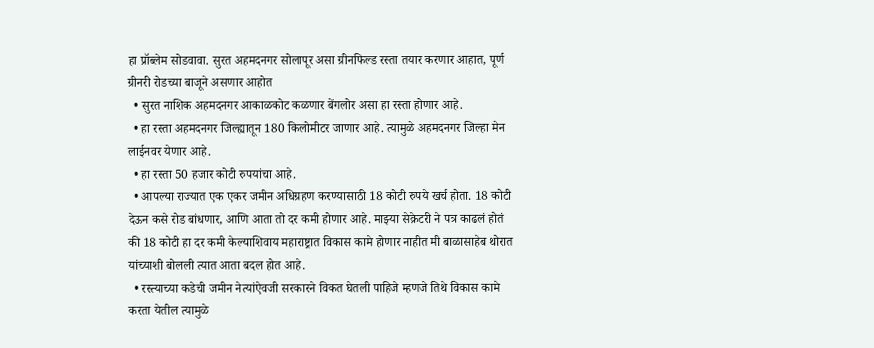हा प्रॉब्लेम सोडवावा. सुरत अहमदनगर सोलापूर असा ग्रीनफिल्ड रस्ता तयार करणार आहात, पूर्ण ग्रीनरी रोडच्या बाजूने असणार आहोत
  • सुरत नाशिक अहमदनगर आकाळकोट कळणार बेंगलोर असा हा रस्ता होणार आहे.
  • हा रस्ता अहमदनगर जिल्ह्यातून 180 किलोमीटर जाणार आहे. त्यामुळे अहमदनगर जिल्हा मेन लाईनवर येणार आहे.
  • हा रस्ता 50 हजार कोटी रुपयांचा आहे.
  • आपल्या राज्यात एक एकर जमीन अधिग्रहण करण्यासाठी 18 कोटी रुपये खर्च होता. 18 कोटी देऊन कसे रोड बांधणार, आणि आता तो दर कमी होणार आहे. माझ्या सेक्रेटरी ने पत्र काढलं होतं की 18 कोटी हा दर कमी केल्याशिवाय महाराष्ट्रात विकास कामे होणार नाहीत मी बाळासाहेब थोरात यांच्याशी बोलली त्यात आता बदल होत आहे.
  • रस्त्याच्या कडेची जमीन नेत्यांऐवजी सरकारने विकत घेतली पाहिजे म्हणजे तिथे विकास कामे करता येतील त्यामुळे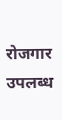रोजगार उपलब्ध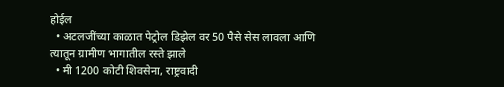होईल
  • अटलजींच्या काळात पेट्रोल डिझेल वर 50 पैसे सेस लावला आणि त्यातून ग्रामीण भागातील रस्ते झाले
  • मी 1200 कोटी शिवसेना, राष्ट्रवादी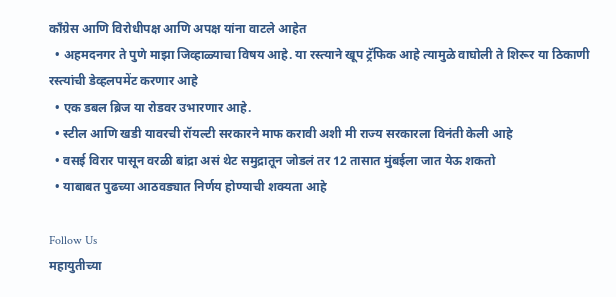काँग्रेस आणि विरोधीपक्ष आणि अपक्ष यांना वाटले आहेत
  • अहमदनगर ते पुणे माझा जिव्हाळ्याचा विषय आहे. या रस्त्याने खूप ट्रॅफिक आहे त्यामुळे वाघोली ते शिरूर या ठिकाणी रस्त्यांची डेव्हलपमेंट करणार आहे
  • एक डबल ब्रिज या रोडवर उभारणार आहे.
  • स्टील आणि खडी यावरची रॉयल्टी सरकारने माफ करावी अशी मी राज्य सरकारला विनंती केली आहे
  • वसई विरार पासून वरळी बांद्रा असं थेट समुद्रातून जोडलं तर 12 तासात मुंबईला जात येऊ शकतो
  • याबाबत पुढच्या आठवड्यात निर्णय होण्याची शक्यता आहे

Follow Us
महायुतीच्या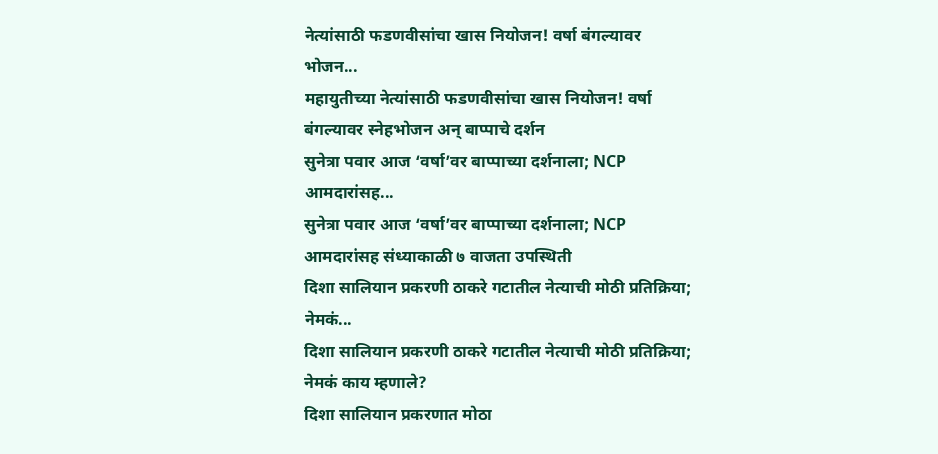नेत्यांसाठी फडणवीसांचा खास नियोजन! वर्षा बंगल्यावर भोजन...
महायुतीच्या नेत्यांसाठी फडणवीसांचा खास नियोजन! वर्षा बंगल्यावर स्नेहभोजन अन् बाप्पाचे दर्शन
सुनेत्रा पवार आज ‘वर्षा’वर बाप्पाच्या दर्शनाला; NCP आमदारांसह...
सुनेत्रा पवार आज ‘वर्षा’वर बाप्पाच्या दर्शनाला; NCP आमदारांसह संध्याकाळी ७ वाजता उपस्थिती
दिशा सालियान प्रकरणी ठाकरे गटातील नेत्याची मोठी प्रतिक्रिया; नेमकं...
दिशा सालियान प्रकरणी ठाकरे गटातील नेत्याची मोठी प्रतिक्रिया; नेमकं काय म्हणाले?
दिशा सालियान प्रकरणात मोठा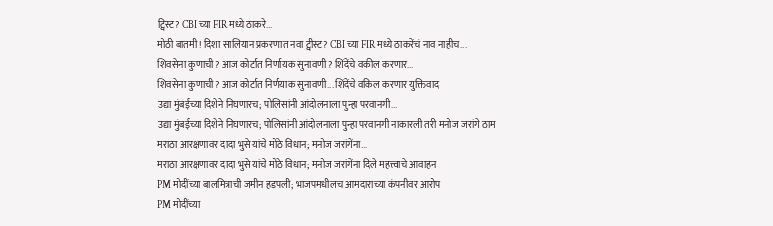ट्विस्ट? CBI च्या FIR मध्ये ठाकरे...
मोठी बातमी! दिशा सालियान प्रकरणात नवा ट्वीस्ट? CBI च्या FIR मध्ये ठाकरेंचं नाव नाहीच...
शिवसेना कुणाची? आज कोर्टात निर्णायक सुनावणी? शिंदेंचे वकील करणार...
शिवसेना कुणाची? आज कोर्टात निर्णयाक सुनावणी... शिंदेंचे वकिल करणार युक्तिवाद
उद्या मुंबईच्या दिशेने निघणारच; पोलिसांनी आंदोलनाला पुन्हा परवानगी...
उद्या मुंबईच्या दिशेने निघणारच; पोलिसांनी आंदोलनाला पुन्हा परवानगी नाकारली तरी मनोज जरांगे ठाम
मराठा आरक्षणावर दादा भुसे यांचे मोठे विधान; मनोज जरांगेंना...
मराठा आरक्षणावर दादा भुसे यांचे मोठे विधान; मनोज जरांगेंना दिले महत्त्वाचे आवाहन
PM मोदींच्या बालमित्राची जमीन हडपली; भाजपमधीलच आमदाराच्या कंपनीवर आरोप
PM मोदींच्या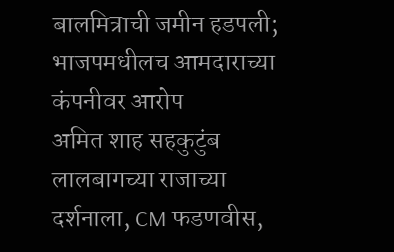बालमित्राची जमीन हडपली; भाजपमधीलच आमदाराच्या कंपनीवर आरोप
अमित शाह सहकुटुंब लालबागच्या राजाच्या दर्शनाला, CM फडणवीस,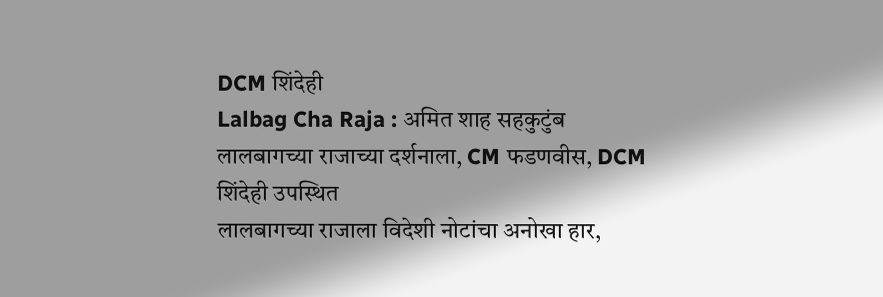DCM शिंदेही
Lalbag Cha Raja : अमित शाह सहकुटुंब लालबागच्या राजाच्या दर्शनाला, CM फडणवीस, DCM शिंदेही उपस्थित
लालबागच्या राजाला विदेशी नोटांचा अनोखा हार,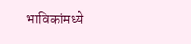भाविकांमध्ये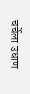चर्चेला उधाण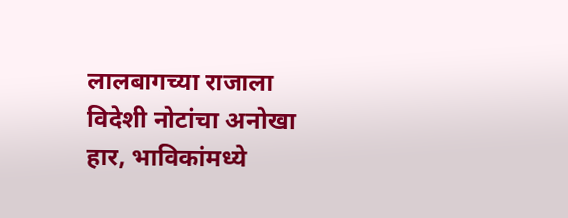लालबागच्या राजाला विदेशी नोटांचा अनोखा हार, भाविकांमध्ये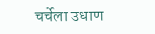चर्चेला उधाण